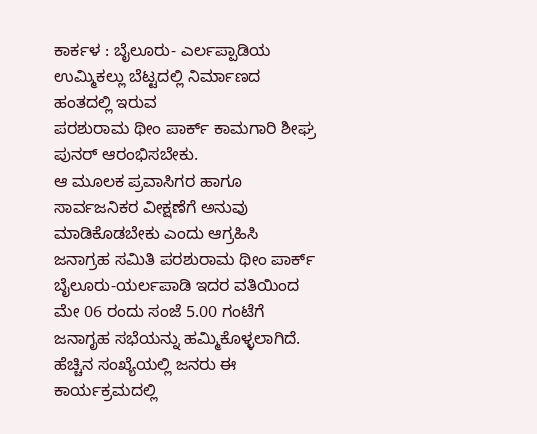ಕಾರ್ಕಳ : ಬೈಲೂರು- ಎರ್ಲಪ್ಪಾಡಿಯ ಉಮ್ಮಿಕಲ್ಲು ಬೆಟ್ಟದಲ್ಲಿ ನಿರ್ಮಾಣದ ಹಂತದಲ್ಲಿ ಇರುವ
ಪರಶುರಾಮ ಥೀಂ ಪಾರ್ಕ್ ಕಾಮಗಾರಿ ಶೀಘ್ರ ಪುನರ್ ಆರಂಭಿಸಬೇಕು.
ಆ ಮೂಲಕ ಪ್ರವಾಸಿಗರ ಹಾಗೂ ಸಾರ್ವಜನಿಕರ ವೀಕ್ಷಣೆಗೆ ಅನುವು ಮಾಡಿಕೊಡಬೇಕು ಎಂದು ಆಗ್ರಹಿಸಿ ಜನಾಗ್ರಹ ಸಮಿತಿ ಪರಶುರಾಮ ಥೀಂ ಪಾರ್ಕ್ ಬೈಲೂರು-ಯರ್ಲಪಾಡಿ ಇದರ ವತಿಯಿಂದ ಮೇ 06 ರಂದು ಸಂಜೆ 5.00 ಗಂಟೆಗೆ ಜನಾಗೃಹ ಸಭೆಯನ್ನು ಹಮ್ಮಿಕೊಳ್ಳಲಾಗಿದೆ.
ಹೆಚ್ಚಿನ ಸಂಖ್ಯೆಯಲ್ಲಿ ಜನರು ಈ ಕಾರ್ಯಕ್ರಮದಲ್ಲಿ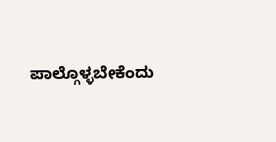ಪಾಲ್ಗೊಳ್ಳಬೇಕೆಂದು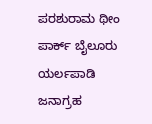ಪರಶುರಾಮ ಥೀಂ ಪಾರ್ಕ್ ಬೈಲೂರು ಯರ್ಲಪಾಡಿ ಜನಾಗ್ರಹ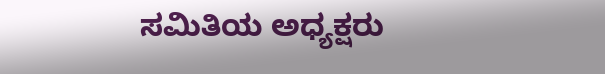ಸಮಿತಿಯ ಅಧ್ಯಕ್ಷರು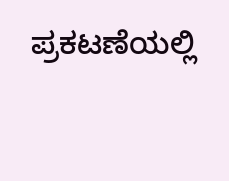ಪ್ರಕಟಣೆಯಲ್ಲಿ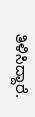ತಿಳಿಸಿದ್ದಾರೆ.